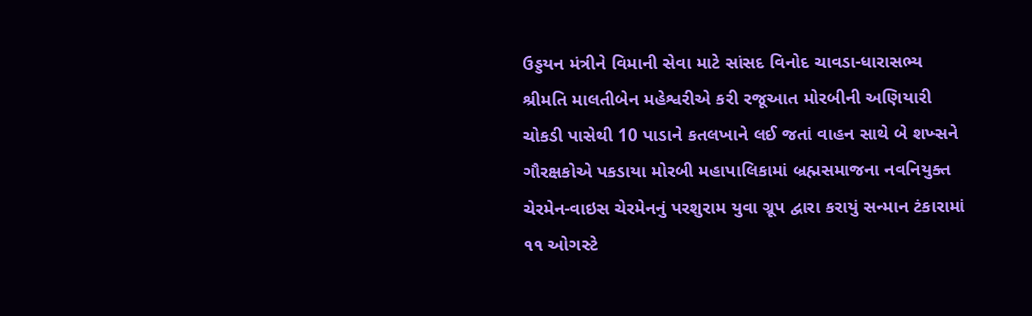ઉડ્ડયન મંત્રીને વિમાની સેવા માટે સાંસદ વિનોદ ચાવડા-ધારાસભ્ય શ્રીમતિ માલતીબેન મહેશ્વરીએ કરી રજૂઆત મોરબીની અણિયારી ચોકડી પાસેથી 10 પાડાને કતલખાને લઈ જતાં વાહન સાથે બે શખ્સને ગૌરક્ષકોએ પકડાયા મોરબી મહાપાલિકામાં બ્રહ્મસમાજના નવનિયુક્ત ચેરમેન-વાઇસ ચેરમેનનું પરશુરામ યુવા ગ્રૂપ દ્વારા કરાયું સન્માન ટંકારામાં ૧૧ ઓગસ્ટે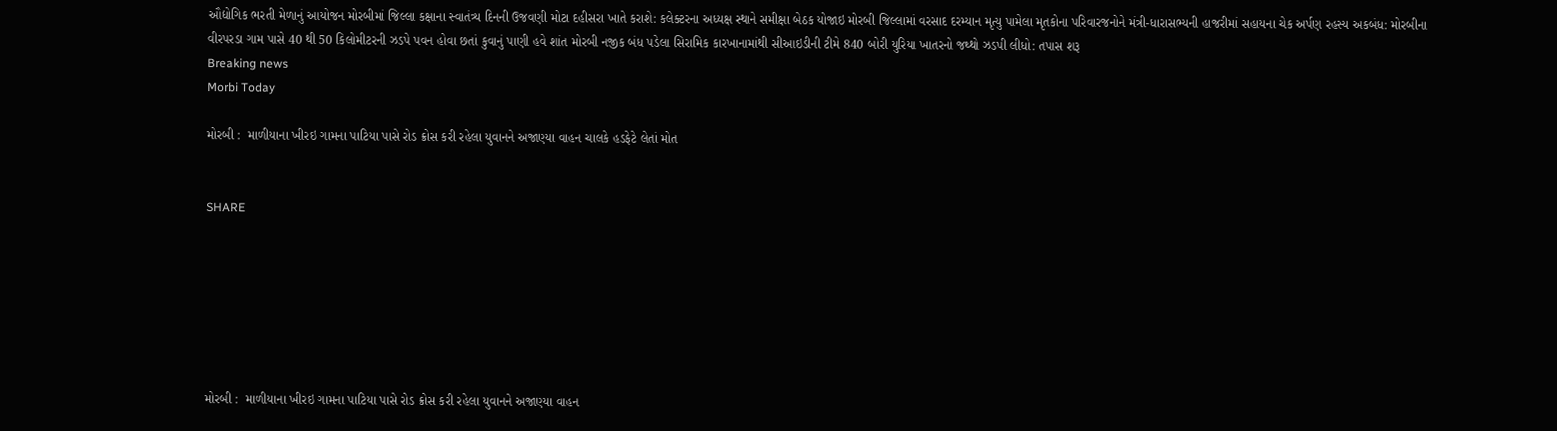ઔદ્યોગિક ભરતી મેળાનું આયોજન મોરબીમાં જિલ્લા કક્ષાના સ્વાતંત્ર્ય દિનની ઉજવણી મોટા દહીસરા ખાતે કરાશે: કલેક્ટરના અધ્યક્ષ સ્થાને સમીક્ષા બેઠક યોજાઇ મોરબી જિલ્લામાં વરસાદ દરમ્યાન મૃત્યુ પામેલા મૃતકોના પરિવારજનોને મંત્રી-ધારાસભ્યની હાજરીમાં સહાયના ચેક અર્પણ રહસ્ય અકબંધ: મોરબીના વીરપરડા ગામ પાસે 40 થી 50 કિલોમીટરની ઝડપે પવન હોવા છતાં કુવાનું પાણી હવે શાંત મોરબી નજીક બંધ પડેલા સિરામિક કારખાનામાંથી સીઆઇડીની ટીમે 840 બોરી યુરિયા ખાતરનો જથ્થો ઝડપી લીધો: તપાસ શરૂ
Breaking news
Morbi Today

મોરબી :  માળીયાના ખીરઇ ગામના પાટિયા પાસે રોડ ક્રોસ કરી રહેલા યુવાનને અજાણ્યા વાહન ચાલકે હડફેટે લેતાં મોત


SHARE







મોરબી :  માળીયાના ખીરઇ ગામના પાટિયા પાસે રોડ ક્રોસ કરી રહેલા યુવાનને અજાણ્યા વાહન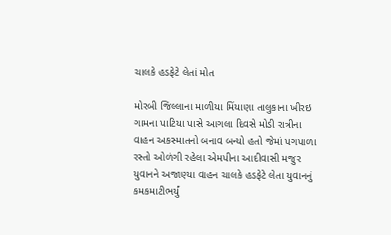ચાલકે હડફેટે લેતાં મોત

મોરબી જિલ્લાના માળીયા મિંયાણા તાલુકાના ખીરઇ ગામના પાટિયા પાસે આગલા દિવસે મોડી રાત્રીના વાહન અકસ્માતનો બનાવ બન્યો હતો જેમાં પગપાળા રસ્તો ઓળંગી રહેલા એમપીના આદીવાસી મજુર યુવાનને અજાણ્યા વાહન ચાલકે હડફેટે લેતા યુવાનનું કમકમાટીભર્યું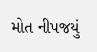મોત નીપજયું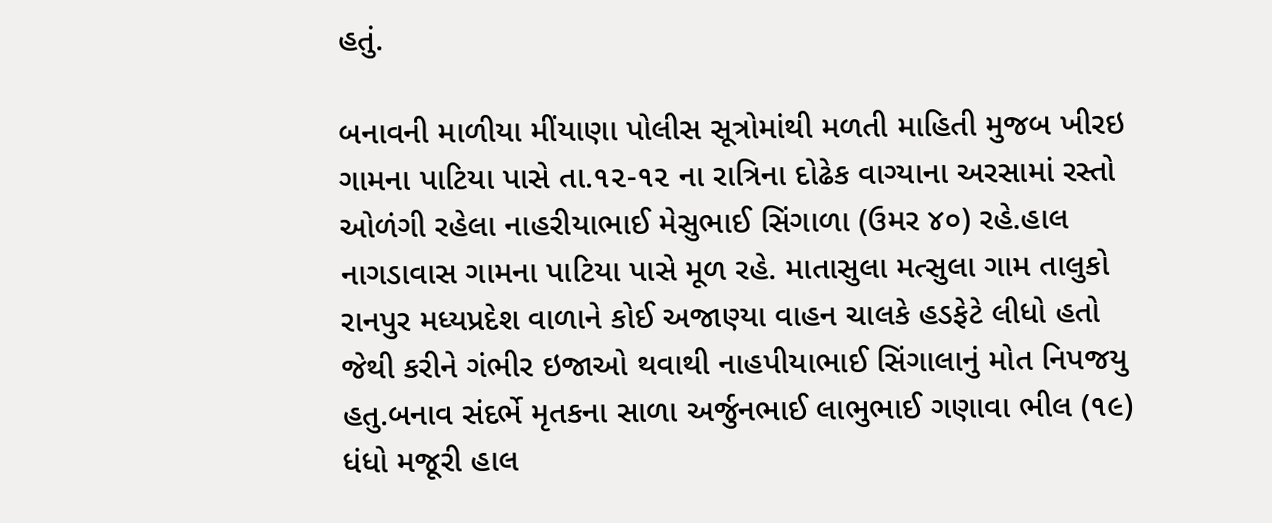હતું.

બનાવની માળીયા મીંયાણા પોલીસ સૂત્રોમાંથી મળતી માહિતી મુજબ ખીરઇ ગામના પાટિયા પાસે તા.૧૨-૧૨ ના રાત્રિના દોઢેક વાગ્યાના અરસામાં રસ્તો ઓળંગી રહેલા નાહરીયાભાઈ મેસુભાઈ સિંગાળા (ઉમર ૪૦) રહે.હાલ નાગડાવાસ ગામના પાટિયા પાસે મૂળ રહે. માતાસુલા મત્સુલા ગામ તાલુકો રાનપુર મધ્યપ્રદેશ વાળાને કોઈ અજાણ્યા વાહન ચાલકે હડફેટે લીધો હતો જેથી કરીને ગંભીર ઇજાઓ થવાથી નાહપીયાભાઈ સિંગાલાનું મોત નિપજયુ હતુ.બનાવ સંદર્ભે મૃતકના સાળા અર્જુનભાઈ લાભુભાઈ ગણાવા ભીલ (૧૯) ધંધો મજૂરી હાલ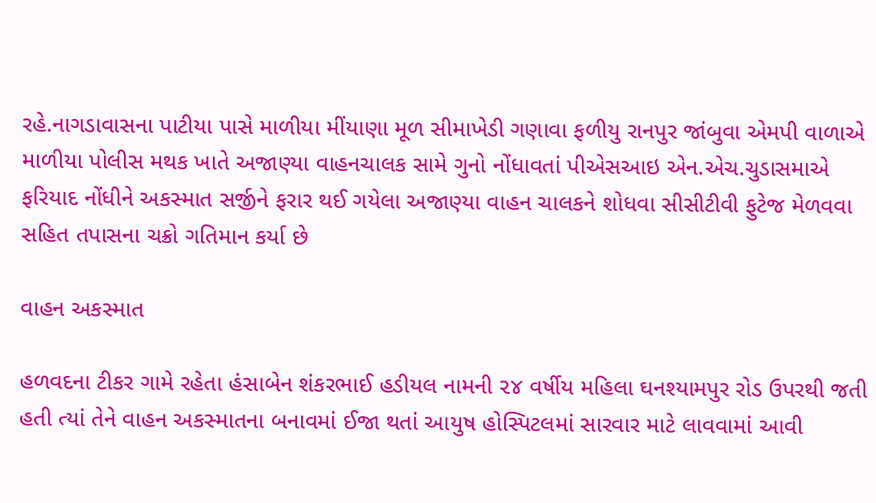રહે.નાગડાવાસના પાટીયા પાસે માળીયા મીંયાણા મૂળ સીમાખેડી ગણાવા ફળીયુ રાનપુર જાંબુવા એમપી વાળાએ માળીયા પોલીસ મથક ખાતે અજાણ્યા વાહનચાલક સામે ગુનો નોંધાવતાં પીએસઆઇ એન.એચ.ચુડાસમાએ ફરિયાદ નોંધીને અકસ્માત સર્જીને ફરાર થઈ ગયેલા અજાણ્યા વાહન ચાલકને શોધવા સીસીટીવી ફુટેજ મેળવવા સહિત તપાસના ચક્રો ગતિમાન કર્યા છે

વાહન અકસ્માત

હળવદના ટીકર ગામે રહેતા હંસાબેન શંકરભાઈ હડીયલ નામની ૨૪ વર્ષીય મહિલા ઘનશ્યામપુર રોડ ઉપરથી જતી હતી ત્યાં તેને વાહન અકસ્માતના બનાવમાં ઈજા થતાં આયુષ હોસ્પિટલમાં સારવાર માટે લાવવામાં આવી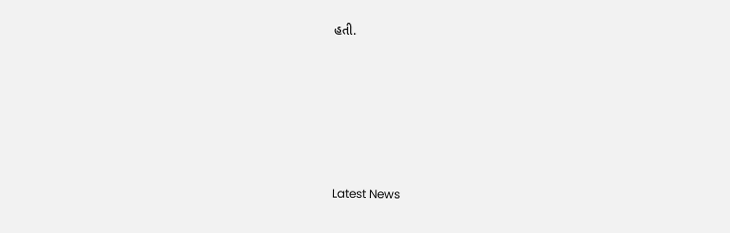હતી.






Latest News